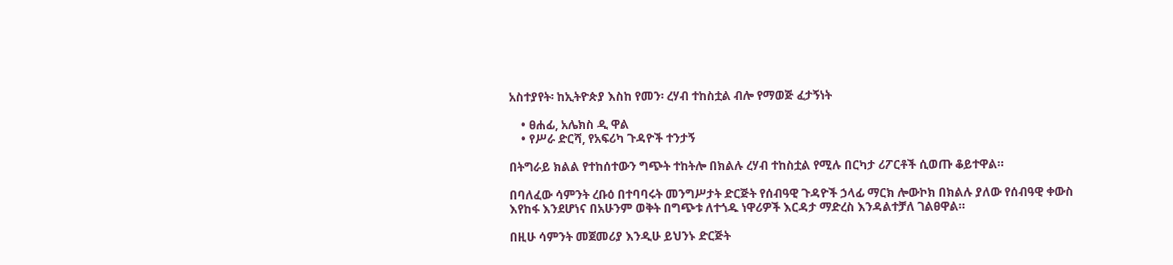አስተያየት፡ ከኢትዮጵያ እስከ የመን፡ ረሃብ ተከስቷል ብሎ የማወጅ ፈታኝነት

    • ፀሐፊ, አሌክስ ዲ ዋል
    • የሥራ ድርሻ, የአፍሪካ ጉዳዮች ተንታኝ

በትግራይ ክልል የተከሰተውን ግጭት ተከትሎ በክልሉ ረሃብ ተከስቷል የሚሉ በርካታ ሪፖርቶች ሲወጡ ቆይተዋል።

በባለፈው ሳምንት ረቡዕ በተባባሩት መንግሥታት ድርጅት የሰብዓዊ ጉዳዮች ኃላፊ ማርክ ሎውኮክ በክልሉ ያለው የሰብዓዊ ቀውስ እየከፋ እንደሆነና በአሁንም ወቅት በግጭቱ ለተጎዱ ነዋሪዎች እርዳታ ማድረስ እንዳልተቻለ ገልፀዋል።

በዚሁ ሳምንት መጀመሪያ እንዲሁ ይህንኑ ድርጅት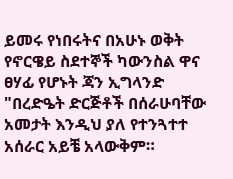ይመሩ የነበሩትና በአሁኑ ወቅት የኖርዌይ ስደተኞች ካውንስል ዋና ፀሃፊ የሆኑት ጃን ኢግላንድ "በረድዔት ድርጅቶች በሰራሁባቸው አመታት እንዲህ ያለ የተንጓተተ አሰራር አይቼ አላውቅም።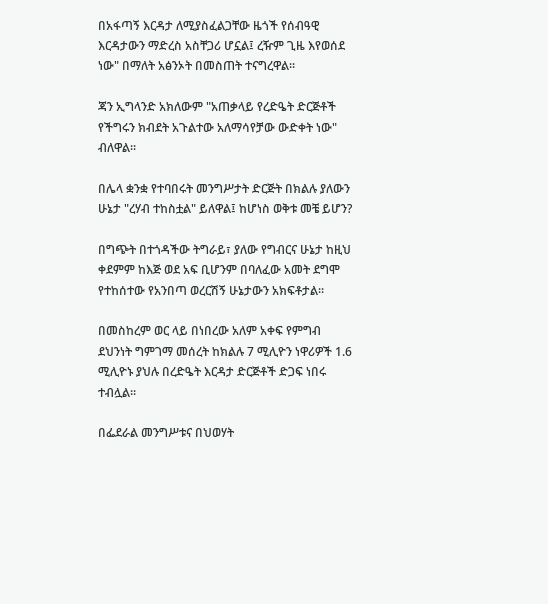በአፋጣኝ እርዳታ ለሚያስፈልጋቸው ዜጎች የሰብዓዊ እርዳታውን ማድረስ አስቸጋሪ ሆኗል፤ ረዥም ጊዜ እየወሰደ ነው" በማለት አፅንኦት በመስጠት ተናግረዋል።

ጃን ኢግላንድ አክለውም "አጠቃላይ የረድዔት ድርጅቶች የችግሩን ክብደት አጉልተው አለማሳየቻው ውድቀት ነው" ብለዋል።

በሌላ ቋንቋ የተባበሩት መንግሥታት ድርጅት በክልሉ ያለውን ሁኔታ "ረሃብ ተከስቷል" ይለዋል፤ ከሆነስ ወቅቱ መቼ ይሆን?

በግጭት በተጎዳችው ትግራይ፣ ያለው የግብርና ሁኔታ ከዚህ ቀደምም ከእጅ ወደ አፍ ቢሆንም በባለፈው አመት ደግሞ የተከሰተው የአንበጣ ወረርሽኝ ሁኔታውን አክፍቶታል።

በመስከረም ወር ላይ በነበረው አለም አቀፍ የምግብ ደህንነት ግምገማ መሰረት ከክልሉ 7 ሚሊዮን ነዋሪዎች 1.6 ሚሊዮኑ ያህሉ በረድዔት እርዳታ ድርጅቶች ድጋፍ ነበሩ ተብሏል።

በፌደራል መንግሥቱና በህወሃት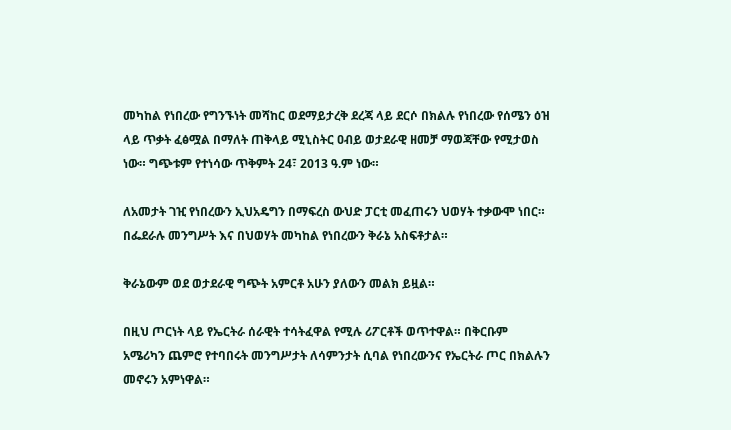መካከል የነበረው የግንኙነት መሻከር ወደማይታረቅ ደረጃ ላይ ደርሶ በክልሉ የነበረው የሰሜን ዕዝ ላይ ጥቃት ፈፅሟል በማለት ጠቅላይ ሚኒስትር ዐብይ ወታደራዊ ዘመቻ ማወጃቸው የሚታወስ ነው። ግጭቱም የተነሳው ጥቅምት 24፣ 2013 ዓ.ም ነው።

ለአመታት ገዢ የነበረውን ኢህአዴግን በማፍረስ ውህድ ፓርቲ መፈጠሩን ህወሃት ተቃውሞ ነበር። በፌደራሉ መንግሥት እና በህወሃት መካከል የነበረውን ቅራኔ አስፍቶታል።

ቅራኔውም ወደ ወታደራዊ ግጭት አምርቶ አሁን ያለውን መልክ ይዟል።

በዚህ ጦርነት ላይ የኤርትራ ሰራዊት ተሳትፈዋል የሚሉ ሪፖርቶች ወጥተዋል። በቅርቡም አሜሪካን ጨምሮ የተባበሩት መንግሥታት ለሳምንታት ሲባል የነበረውንና የኤርትራ ጦር በክልሉን መኖሩን አምነዋል።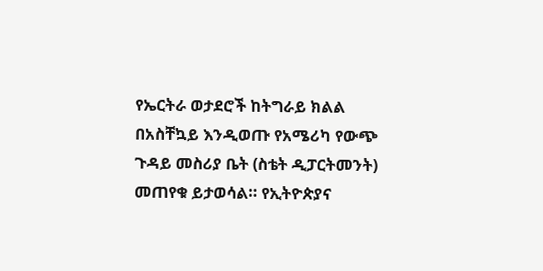የኤርትራ ወታደሮች ከትግራይ ክልል በአስቸኳይ እንዲወጡ የአሜሪካ የውጭ ጉዳይ መስሪያ ቤት (ስቴት ዲፓርትመንት) መጠየቁ ይታወሳል። የኢትዮጵያና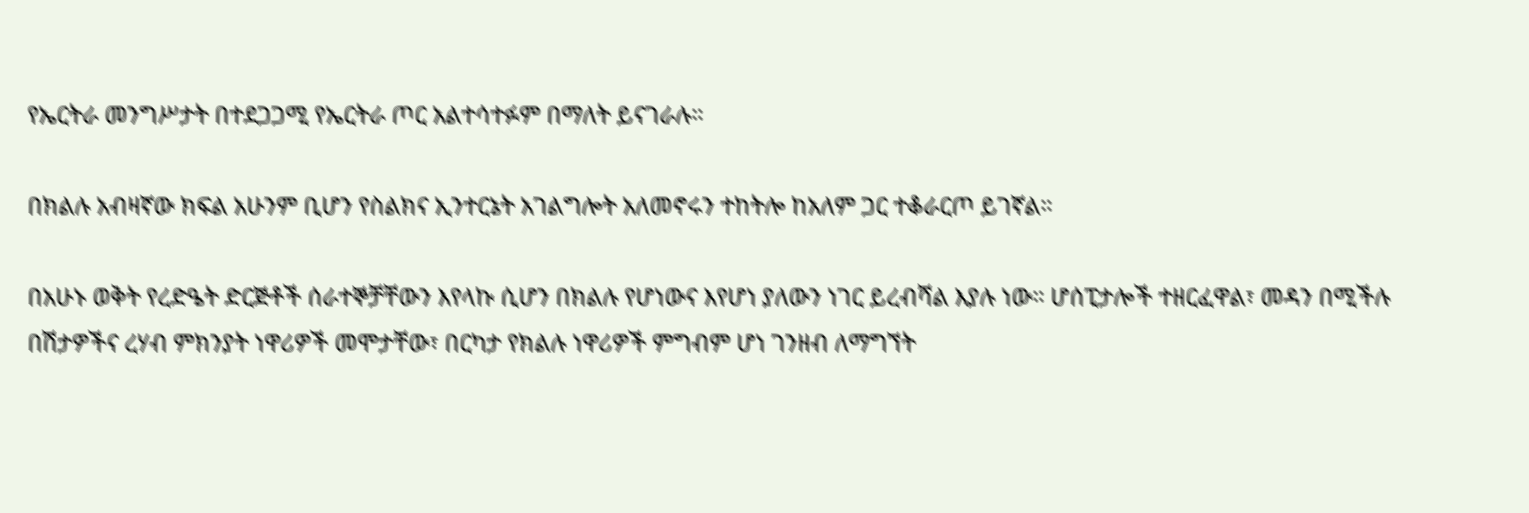የኤርትራ መንግሥታት በተደጋጋሚ የኤርትራ ጦር አልተሳተፉም በማለት ይናገራሉ።

በክልሉ አብዛኛው ክፍል አሁንም ቢሆን የስልክና ኢንተርኔት አገልግሎት አለመኖሩን ተከትሎ ከአለም ጋር ተቆራርጦ ይገኛል።

በአሁኑ ወቅት የረድዔት ድርጅቶች ሰራተኞቻቸውን እየላኩ ሲሆን በክልሉ የሆነውና እየሆነ ያለውን ነገር ይረብሻል እያሉ ነው። ሆሰፒታሎች ተዘርፈዋል፣ መዳን በሚችሉ በሽታዎችና ረሃብ ምክንያት ነዋሪዎች መሞታቸው፣ በርካታ የክልሉ ነዋሪዎች ምግብም ሆነ ገንዘብ ለማግኘት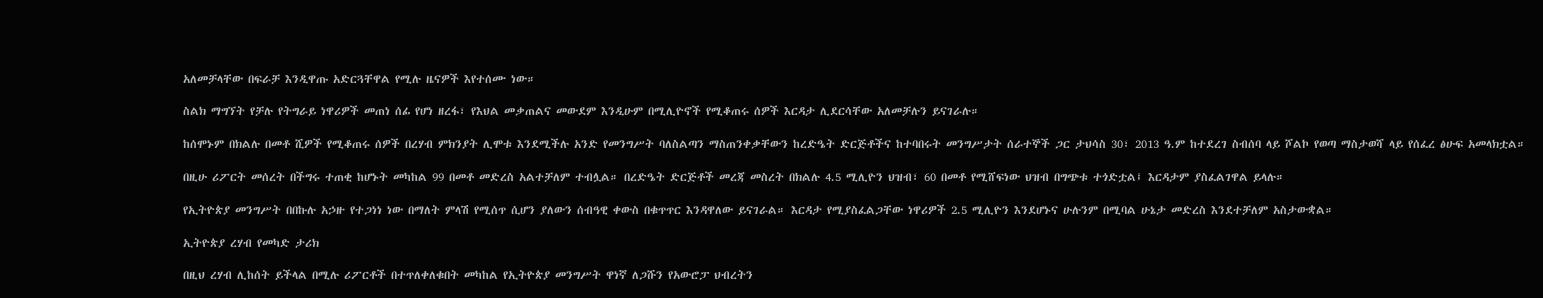አለመቻላቸው በፍራቻ እንዲዋጡ አድርጓቸዋል የሚሉ ዜናዎች እየተሰሙ ነው።

ስልክ ማግኘት የቻሉ የትግራይ ነዋሪዎች መጠነ ሰፊ የሆነ ዘረፋ፣ የእህል መቃጠልና መውደም እንዲሁም በሚሊዮኖች የሚቆጠሩ ሰዎች እርዳታ ሊደርሳቸው አለመቻሉን ይናገራሉ።

ከሰሞኑም በክልሉ በመቶ ሺዎች የሚቆጠሩ ሰዎች በረሃብ ምክንያት ሊሞቱ እንደሚችሉ አንድ የመንግሥት ባለስልጣን ማስጠንቀቃቸውን ከረድዔት ድርጅቶችና ከተባበሩት መንግሥታት ሰራተኞች ጋር ታህሳስ 30፣ 2013 ዓ.ም ከተደረገ ስብሰባ ላይ ሾልኮ የወጣ ማስታወሻ ላይ የሰፈረ ፅሁፍ አመላክቷል።

በዚሁ ሪፖርት መሰረት በችግሩ ተጠቂ ከሆኑት መካከል 99 በመቶ መድረስ አልተቻለም ተብሏል። በረድዔት ድርጅቶች መረጃ መስረት በክልሉ 4.5 ሚሊዮን ህዝብ፣ 60 በመቶ የሚሸፍነው ህዝብ በግጭቱ ተጎድቷል፤ እርዳታም ያስፈልገዋል ይላሉ።

የኢትዮጵያ መንግሥት በበኩሉ አኃዙ የተጋነነ ነው በማለት ምላሽ የሚሰጥ ሲሆን ያለውን ሰብዓዊ ቀውስ በቁጥጥር እንዳዋለው ይናገራል። እርዳታ የሚያስፈልጋቸው ነዋሪዎች 2.5 ሚሊዮን እንደሆኑና ሁሉንም በሚባል ሁኔታ መድረስ እንደተቻለም አስታውቋል።

ኢትዮጵያ ረሃብ የመካድ ታሪክ

በዚህ ረሃብ ሊከሰት ይችላል በሚሉ ሪፖርቶች በተጥለቀለቁበት መካከል የኢትዮጵያ መንግሥት ዋነኛ ለጋሹን የአውሮፓ ህብረትን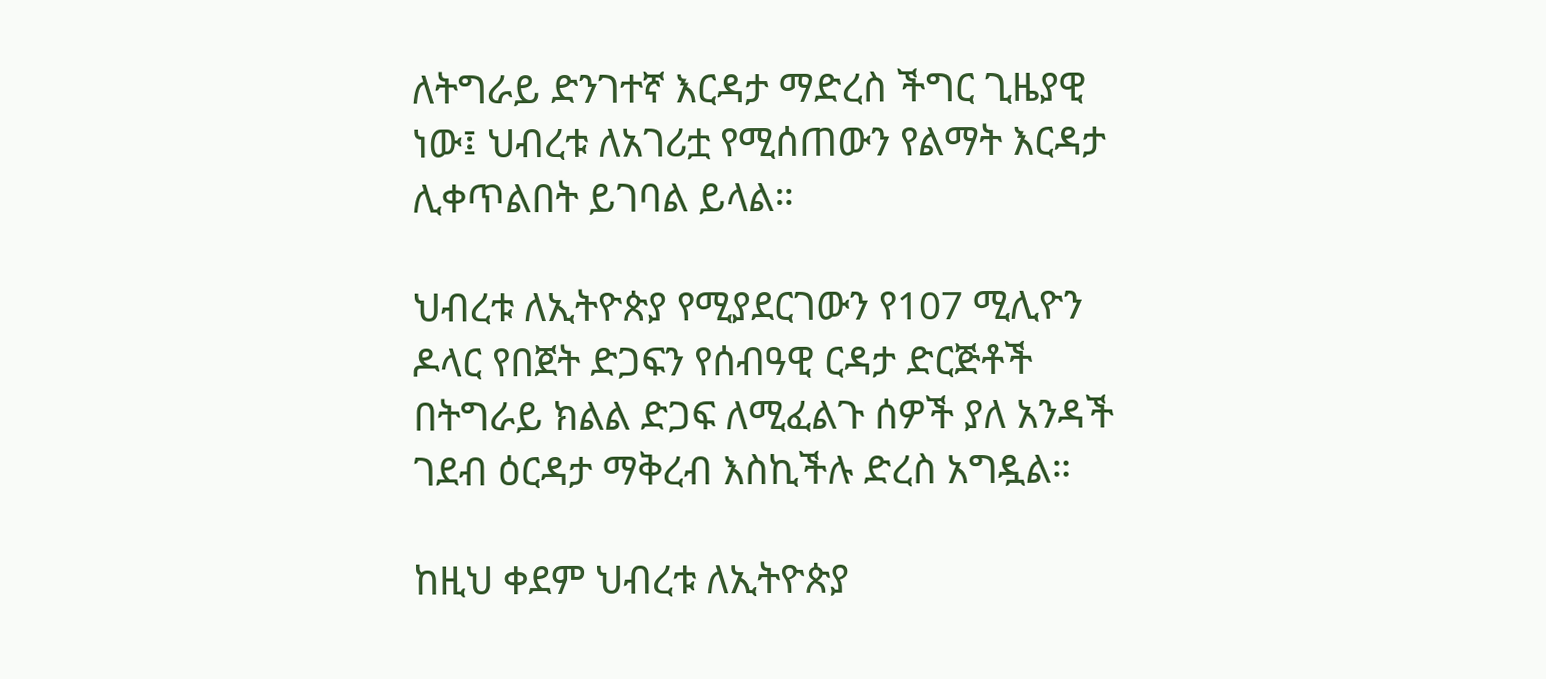ለትግራይ ድንገተኛ እርዳታ ማድረስ ችግር ጊዜያዊ ነው፤ ህብረቱ ለአገሪቷ የሚሰጠውን የልማት እርዳታ ሊቀጥልበት ይገባል ይላል።

ህብረቱ ለኢትዮጵያ የሚያደርገውን የ107 ሚሊዮን ዶላር የበጀት ድጋፍን የሰብዓዊ ርዳታ ድርጅቶች በትግራይ ክልል ድጋፍ ለሚፈልጉ ሰዎች ያለ አንዳች ገደብ ዕርዳታ ማቅረብ እስኪችሉ ድረስ አግዷል።

ከዚህ ቀደም ህብረቱ ለኢትዮጵያ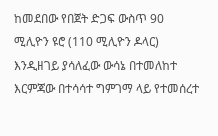ከመደበው የበጀት ድጋፍ ውስጥ 90 ሚሊዮን ዩሮ (110 ሚሊዮን ዶላር) እንዲዘገይ ያሳለፈው ውሳኔ በተመለከተ እርምጃው በተሳሳተ ግምገማ ላይ የተመሰረተ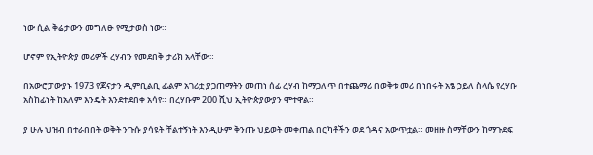ነው ሲል ቅሬታውን መግለፁ የሚታወስ ነው።

ሆኖም የኢትዮጵያ መሪዎች ረሃብን የመደበቅ ታሪክ አላቸው።

በአውሮፓውያኑ 1973 የጆናታን ዲምቢልቢ ፊልም አገሪቷ ያጋጠማትን መጠነ ሰፊ ረሃብ ከማጋለጥ በተጨማሪ በወቅቱ መሪ በነበሩት አፄ ኃይለ ስላሴ የረሃቡ አስከፊነት ከአለም እንዴት እንደተደበቀ አሳየ። በረሃቡም 200 ሺህ ኢትዮጵያውያን ሞተዋል።

ያ ሁሉ ህዝብ በተራበበት ወቅት ንጉሱ ያሳዩት ቸልተኝነት እንዲሁም ቅንጡ ህይወት መቀጠል በርካቶችን ወደ ጎዳና አውጥቷል። መዘዙ ስማቸውን ከማጉደፍ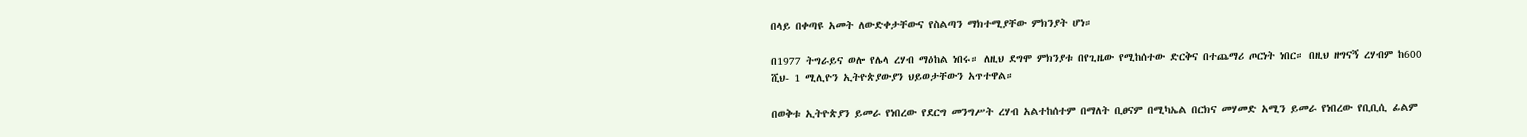በላይ በቀጣዩ አመት ለውድቀታቸውና የስልጣን ማክተሚያቸው ምክንያት ሆነ።

በ1977 ትግራይና ወሎ የሌላ ረሃብ ማዕከል ነበሩ። ለዚህ ደግሞ ምክንያቱ በየጊዜው የሚከሰተው ድርቅና በተጨማሪ ጦርነት ነበር። በዚህ ዘግናኝ ረሃብም ከ600 ሺህ- 1 ሚሊዮን ኢትዮጵያውያን ህይወታቸውን አጥተዋል።

በወቅቱ ኢትዮጵያን ይመራ የነበረው የደርግ መንግሥት ረሃብ አልተከሰተም በማለት ቢፀናም በሚካኤል በርክና መሃመድ አሚን ይመራ የነበረው የቢቢሲ ፊልም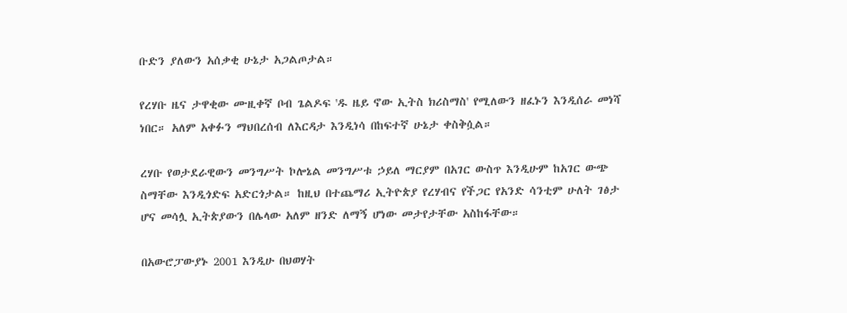ቡድን ያለውን አሰቃቂ ሁኔታ አጋልጦታል።

የረሃቡ ዜና ታዋቂው ሙዚቀኛ ቦብ ጌልዶፍ 'ዱ ዜይ ኖው ኢትስ ክሪስማስ' የሚለውን ዘፈኑን እንዲሰራ መነሻ ነበር። አለም አቀፉን ማህበረሰብ ለእርዳታ እንዲነሳ በከፍተኛ ሁኔታ ቀስቅሷል።

ረሃቡ የወታደራዊውን መንግሥት ኮሎኔል መንግሥቱ ኃይለ ማርያም በአገር ውስጥ እንዲሁም ከአገር ውጭ ስማቸው እንዲጎድፍ አድርጎታል። ከዚህ በተጨማሪ ኢትዮጵያ የረሃብና የችጋር የአንድ ሳንቲም ሁለት ገፅታ ሆና መሳሏ ኢትጵያውን በሌላው አለም ዘንድ ለማኝ ሆነው መታየታቸው አስከፋቸው።

በአውሮፓውያኑ 2001 እንዲሁ በህወሃት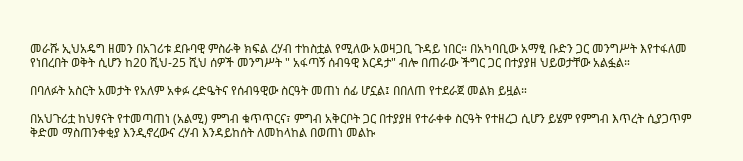መራሹ ኢህአዴግ ዘመን በአገሪቱ ደቡባዊ ምስራቅ ክፍል ረሃብ ተከስቷል የሚለው አወዛጋቢ ጉዳይ ነበር። በአካባቢው አማፂ ቡድን ጋር መንግሥት እየተፋለመ የነበረበት ወቅት ሲሆን ከ20 ሺህ-25 ሺህ ሰዎች መንግሥት " አፋጣኝ ሰብዓዊ እርዳታ" ብሎ በጠራው ችግር ጋር በተያያዘ ህይወታቸው አልፏል።

በባለፉት አስርት አመታት የአለም አቀፉ ረድዔትና የሰብዓዊው ስርዓት መጠነ ሰፊ ሆኗል፤ በበለጠ የተደራጀ መልክ ይዟል።

በአህጉሪቷ ከህፃናት የተመጣጠነ (አልሚ) ምግብ ቁጥጥርና፣ ምግብ አቅርቦት ጋር በተያያዘ የተራቀቀ ስርዓት የተዘረጋ ሲሆን ይሄም የምግብ እጥረት ሲያጋጥም ቅድመ ማስጠንቀቂያ እንዲኖረውና ረሃብ እንዳይከሰት ለመከላከል በወጠነ መልኩ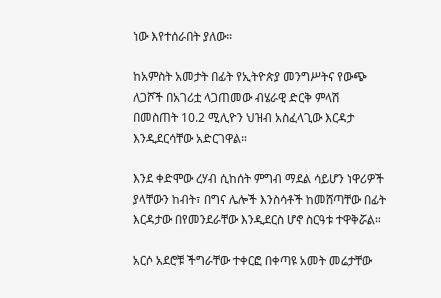ነው እየተሰራበት ያለው።

ከአምስት አመታት በፊት የኢትዮጵያ መንግሥትና የውጭ ለጋሾች በአገሪቷ ላጋጠመው ብሄራዊ ድርቅ ምላሽ በመስጠት 10.2 ሚሊዮን ህዝብ አስፈላጊው እርዳታ እንዲደርሳቸው አድርገዋል።

እንደ ቀድሞው ረሃብ ሲከሰት ምግብ ማደል ሳይሆን ነዋሪዎች ያላቸውን ከብት፣ በግና ሌሎች እንስሳቶች ከመሸጣቸው በፊት እርዳታው በየመንደራቸው እንዲደርስ ሆኖ ስርዓቱ ተዋቅሯል።

አርሶ አደሮቹ ችግራቸው ተቀርፎ በቀጣዩ አመት መሬታቸው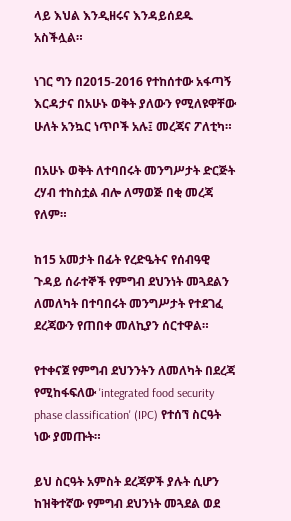ላይ እህል እንዲዘሩና እንዳይሰደዱ አስችሏል።

ነገር ግን በ2015-2016 የተከሰተው አፋጣኝ እርዳታና በአሁኑ ወቅት ያለውን የሚለዩዋቸው ሁለት አንኳር ነጥቦች አሉ፤ መረጃና ፖለቲካ።

በአሁኑ ወቅት ለተባበሩት መንግሥታት ድርጅት ረሃብ ተከስቷል ብሎ ለማወጅ በቂ መረጃ የለም።

ከ15 አመታት በፊት የረድዔትና የሰብዓዊ ጉዳይ ሰራተኞች የምግብ ደህንነት መጓደልን ለመለካት በተባበሩት መንግሥታት የተደገፈ ደረጃውን የጠበቀ መለኪያን ሰርተዋል።

የተቀናጀ የምግብ ደህንንትን ለመለካት በደረጃ የሚከፋፍለው 'integrated food security phase classification' (IPC) የተሰኘ ስርዓት ነው ያመጡት።

ይህ ስርዓት አምስት ደረጃዎች ያሉት ሲሆን ከዝቅተኛው የምግብ ደህንነት መጓደል ወደ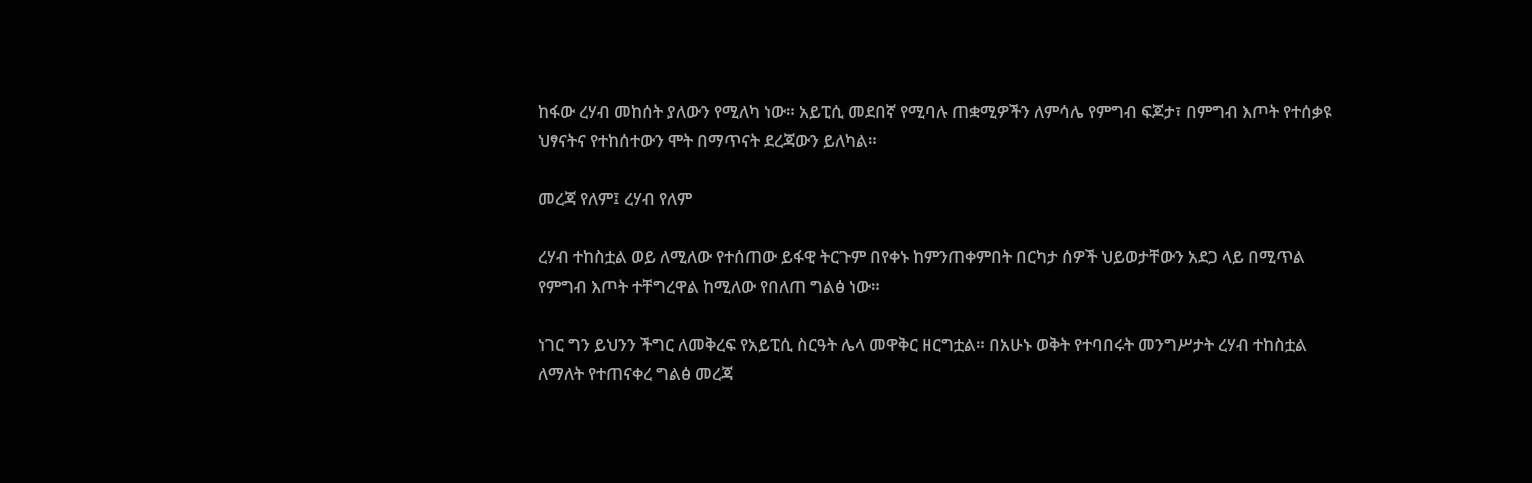ከፋው ረሃብ መከሰት ያለውን የሚለካ ነው። አይፒሲ መደበኛ የሚባሉ ጠቋሚዎችን ለምሳሌ የምግብ ፍጆታ፣ በምግብ እጦት የተሰቃዩ ህፃናትና የተከሰተውን ሞት በማጥናት ደረጃውን ይለካል።

መረጃ የለም፤ ረሃብ የለም

ረሃብ ተከስቷል ወይ ለሚለው የተሰጠው ይፋዊ ትርጉም በየቀኑ ከምንጠቀምበት በርካታ ሰዎች ህይወታቸውን አደጋ ላይ በሚጥል የምግብ እጦት ተቸግረዋል ከሚለው የበለጠ ግልፅ ነው።

ነገር ግን ይህንን ችግር ለመቅረፍ የአይፒሲ ስርዓት ሌላ መዋቅር ዘርግቷል። በአሁኑ ወቅት የተባበሩት መንግሥታት ረሃብ ተከስቷል ለማለት የተጠናቀረ ግልፅ መረጃ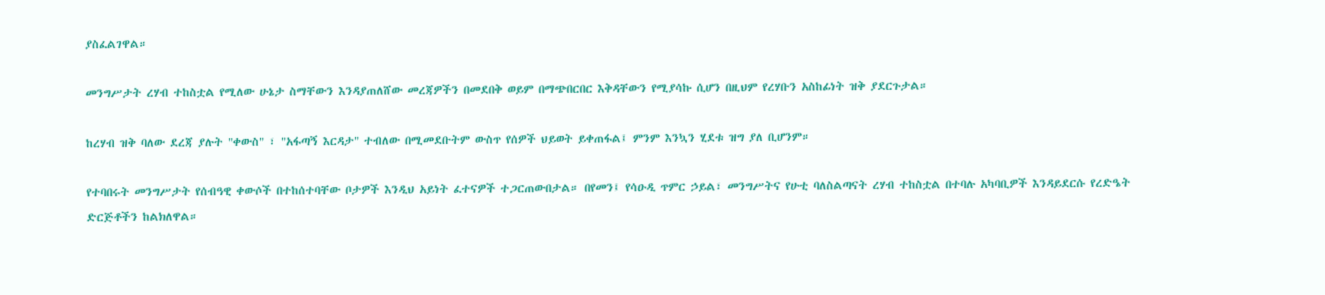ያስፈልገዋል።

መንግሥታት ረሃብ ተከስቷል የሚለው ሁኔታ ስማቸውን እንዳያጠለሸው መረጃዎችን በመደበቅ ወይም በማጭበርበር እቅዳቸውን የሚያሳኩ ሲሆን በዚህም የረሃቡን አስከፊነት ዝቅ ያደርጉታል።

ከረሃብ ዝቅ ባለው ደረጃ ያሉት "ቀውስ" ፣ "አፋጣኝ እርዳታ" ተብለው በሚመደቡትም ውስጥ የሰዎች ህይወት ይቀጠፋል፤ ምንም እንኳን ሂደቱ ዝግ ያለ ቢሆንም።

የተባበሩት መንግሥታት የሰብዓዊ ቀውሶች በተከሰተባቸው ቦታዎች እንዲህ አይነት ፈተናዎች ተጋርጠውበታል። በየመን፤ የሳዑዲ ጥምር ኃይል፣ መንግሥትና የሁቲ ባለስልጣናት ረሃብ ተከስቷል በተባሉ አካባቢዎች እንዳይደርሱ የረድዔት ድርጅቶችን ከልክለዋል።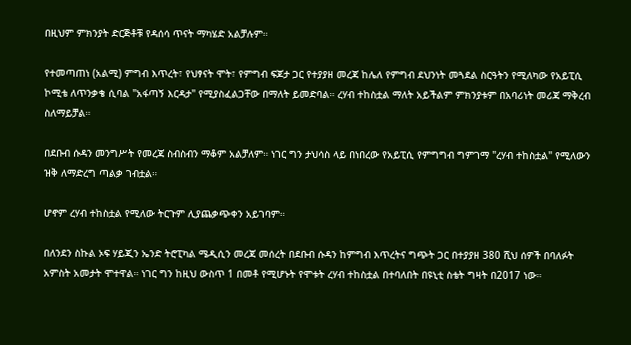በዚህም ምክንያት ድርጅቶቹ የዳሰሳ ጥናት ማካሄድ አልቻሉም።

የተመጣጠነ (አልሚ) ምግብ እጥረት፣ የህፃናት ሞት፣ የምግብ ፍጆታ ጋር የተያያዘ መረጃ ከሌለ የምግብ ደህንነት መጓደል ስርዓትን የሚለካው የአይፒሲ ኮሚቴ ለጥንቃቄ ሲባል "አፋጣኝ እርዳታ" የሚያስፈልጋቸው በማለት ይመድባል። ረሃብ ተከስቷል ማለት አይችልም ምክንያቱም በአባሪነት መሪጃ ማቅረብ ስለማይቻል።

በደቡብ ሱዳን መንግሥት የመረጃ ስብስብን ማቆም አልቻለም። ነገር ግን ታህሳስ ላይ በነበረው የአይፒሲ የምግግብ ግምገማ "ረሃብ ተከስቷል" የሚለውን ዝቅ ለማድረግ ጣልቃ ገብቷል።

ሆኖም ረሃብ ተከስቷል የሚለው ትርጉም ሊያጨቃጭቀን አይገባም።

በለንደን ስኩል ኦፍ ሃይጂን ኤንድ ትሮፒካል ሜዲሲን መረጃ መሰረት በደቡብ ሱዳን ከምግብ እጥረትና ግጭት ጋር በተያያዘ 380 ሺህ ሰዎች በባለፉት አምስት አመታት ሞተዋል። ነገር ግን ከዚህ ውስጥ 1 በመቶ የሚሆኑት የሞቱት ረሃብ ተከስቷል በተባለበት በዩኒቲ ስቴት ግዛት በ2017 ነው።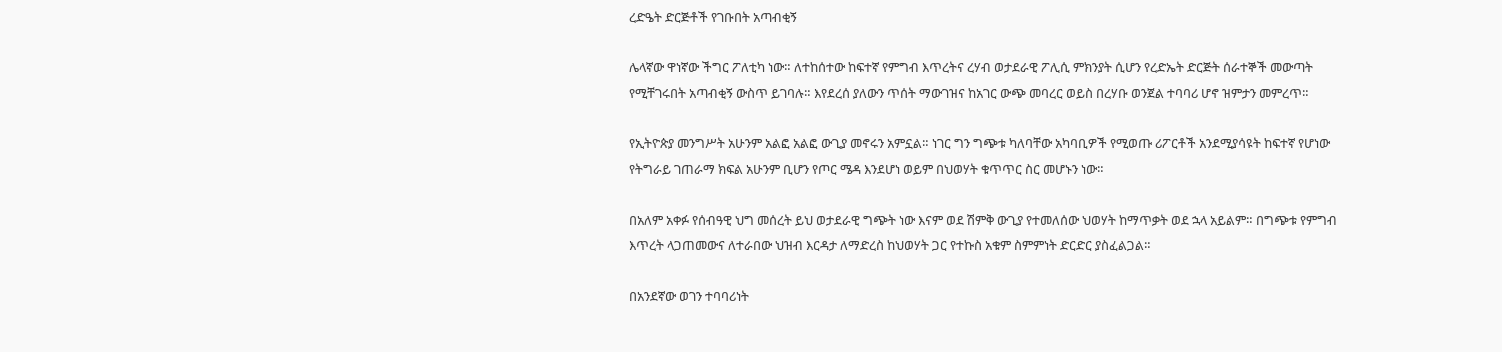ረድዔት ድርጅቶች የገቡበት አጣብቂኝ

ሌላኛው ዋነኛው ችግር ፖለቲካ ነው። ለተከሰተው ከፍተኛ የምግብ እጥረትና ረሃብ ወታደራዊ ፖሊሲ ምክንያት ሲሆን የረድኤት ድርጅት ሰራተኞች መውጣት የሚቸገሩበት አጣብቂኝ ውስጥ ይገባሉ። እየደረሰ ያለውን ጥሰት ማውገዝና ከአገር ውጭ መባረር ወይስ በረሃቡ ወንጀል ተባባሪ ሆኖ ዝምታን መምረጥ።

የኢትዮጵያ መንግሥት አሁንም አልፎ አልፎ ውጊያ መኖሩን አምኗል። ነገር ግን ግጭቱ ካለባቸው አካባቢዎች የሚወጡ ሪፖርቶች አንደሚያሳዩት ከፍተኛ የሆነው የትግራይ ገጠራማ ክፍል አሁንም ቢሆን የጦር ሜዳ እንደሆነ ወይም በህወሃት ቁጥጥር ስር መሆኑን ነው።

በአለም አቀፉ የሰብዓዊ ህግ መሰረት ይህ ወታደራዊ ግጭት ነው እናም ወደ ሽምቅ ውጊያ የተመለሰው ህወሃት ከማጥቃት ወደ ኋላ አይልም። በግጭቱ የምግብ እጥረት ላጋጠመውና ለተራበው ህዝብ እርዳታ ለማድረስ ከህወሃት ጋር የተኩስ አቁም ስምምነት ድርድር ያስፈልጋል።

በአንደኛው ወገን ተባባሪነት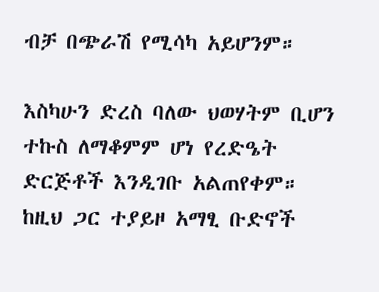ብቻ በጭራሽ የሚሳካ አይሆንም።

እስካሁን ድረስ ባለው ህወሃትም ቢሆን ተኩስ ለማቆምም ሆነ የረድዔት ድርጅቶች እንዲገቡ አልጠየቀም። ከዚህ ጋር ተያይዞ አማፂ ቡድኖች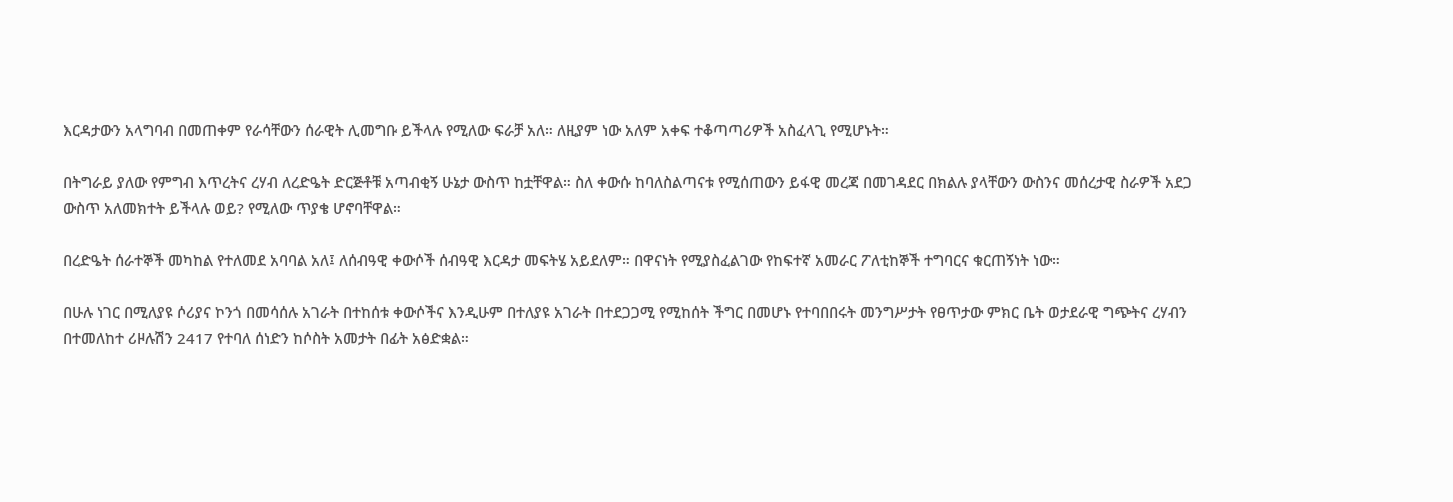እርዳታውን አላግባብ በመጠቀም የራሳቸውን ሰራዊት ሊመግቡ ይችላሉ የሚለው ፍራቻ አለ። ለዚያም ነው አለም አቀፍ ተቆጣጣሪዎች አስፈላጊ የሚሆኑት።

በትግራይ ያለው የምግብ እጥረትና ረሃብ ለረድዔት ድርጅቶቹ አጣብቂኝ ሁኔታ ውስጥ ከቷቸዋል። ስለ ቀውሱ ከባለስልጣናቱ የሚሰጠውን ይፋዊ መረጃ በመገዳደር በክልሉ ያላቸውን ውስንና መሰረታዊ ስራዎች አደጋ ውስጥ አለመክተት ይችላሉ ወይ? የሚለው ጥያቄ ሆኖባቸዋል።

በረድዔት ሰራተኞች መካከል የተለመደ አባባል አለ፤ ለሰብዓዊ ቀውሶች ሰብዓዊ እርዳታ መፍትሄ አይደለም። በዋናነት የሚያስፈልገው የከፍተኛ አመራር ፖለቲከኞች ተግባርና ቁርጠኝነት ነው።

በሁሉ ነገር በሚለያዩ ሶሪያና ኮንጎ በመሳሰሉ አገራት በተከሰቱ ቀውሶችና እንዲሁም በተለያዩ አገራት በተደጋጋሚ የሚከሰት ችግር በመሆኑ የተባበበሩት መንግሥታት የፀጥታው ምክር ቤት ወታደራዊ ግጭትና ረሃብን በተመለከተ ሪዞሉሽን 2417 የተባለ ሰነድን ከሶስት አመታት በፊት አፅድቋል።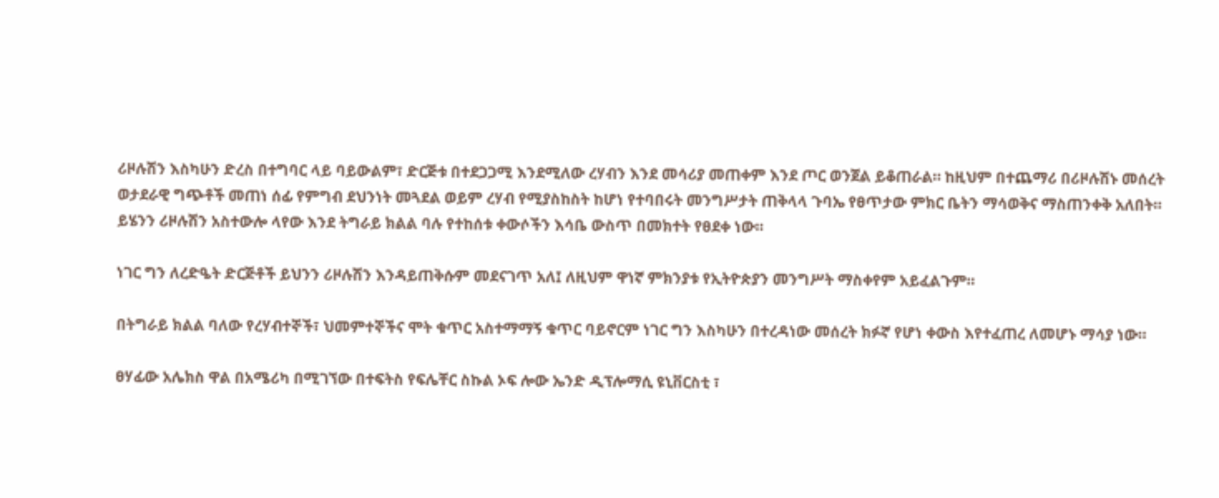ሪዞሉሽን እስካሁን ድረስ በተግባር ላይ ባይውልም፣ ድርጅቱ በተደጋጋሚ እንደሚለው ረሃብን እንደ መሳሪያ መጠቀም እንደ ጦር ወንጀል ይቆጠራል። ከዚህም በተጨማሪ በሪዞሉሽኑ መሰረት ወታደራዊ ግጭቶች መጠነ ሰፊ የምግብ ደህንነት መጓደል ወይም ረሃብ የሚያስከስት ከሆነ የተባበሩት መንግሥታት ጠቅላላ ጉባኤ የፀጥታው ምክር ቤትን ማሳወቅና ማስጠንቀቅ አለበት። ይሄንን ሪዞሉሽን አስተውሎ ላየው እንደ ትግራይ ክልል ባሉ የተከሰቱ ቀውሶችን እሳቤ ውስጥ በመክተት የፀደቀ ነው።

ነገር ግን ለረድዔት ድርጅቶች ይህንን ሪዞሉሽን እንዳይጠቅሱም መደናገጥ አለ፤ ለዚህም ዋነኛ ምክንያቱ የኢትዮጵያን መንግሥት ማስቀየም አይፈልጉም።

በትግራይ ክልል ባለው የረሃብተኞች፣ ህመምተኞችና ሞት ቁጥር አስተማማኝ ቁጥር ባይኖርም ነገር ግን እስካሁን በተረዳነው መሰረት ክፉኛ የሆነ ቀውስ እየተፈጠረ ለመሆኑ ማሳያ ነው።

ፀሃፊው አሌክስ ዋል በአሜሪካ በሚገኘው በተፍትስ የፍሌቸር ስኩል ኦፍ ሎው ኤንድ ዲፕሎማሲ ዩኒቨርስቲ ፣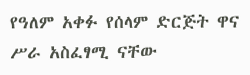የዓለም አቀፉ የሰላም ድርጅት ዋና ሥራ አስፈፃሚ ናቸው